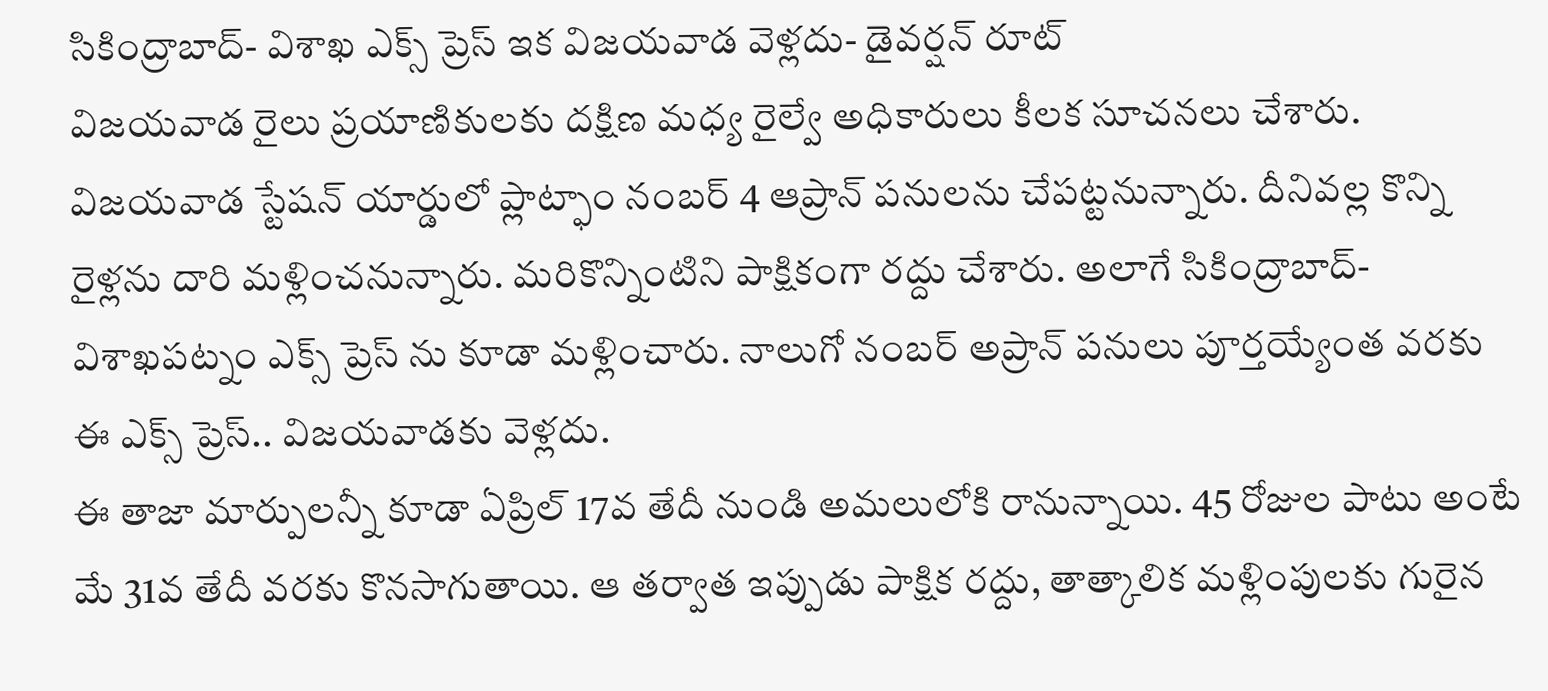సికింద్రాబాద్- విశాఖ ఎక్స్ ప్రెస్ ఇక విజయవాడ వెళ్లదు- డైవర్షన్ రూట్
విజయవాడ రైలు ప్రయాణికులకు దక్షిణ మధ్య రైల్వే అధికారులు కీలక సూచనలు చేశారు. విజయవాడ స్టేషన్ యార్డులో ప్లాట్ఫాం నంబర్ 4 ఆప్రాన్ పనులను చేపట్టనున్నారు. దీనివల్ల కొన్ని రైళ్లను దారి మళ్లించనున్నారు. మరికొన్నింటిని పాక్షికంగా రద్దు చేశారు. అలాగే సికింద్రాబాద్- విశాఖపట్నం ఎక్స్ ప్రెస్ ను కూడా మళ్లించారు. నాలుగో నంబర్ అప్రాన్ పనులు పూర్తయ్యేంత వరకు ఈ ఎక్స్ ప్రెస్.. విజయవాడకు వెళ్లదు.
ఈ తాజా మార్పులన్నీ కూడా ఏప్రిల్ 17వ తేదీ నుండి అమలులోకి రానున్నాయి. 45 రోజుల పాటు అంటే మే 31వ తేదీ వరకు కొనసాగుతాయి. ఆ తర్వాత ఇప్పుడు పాక్షిక రద్దు, తాత్కాలిక మళ్లింపులకు గురైన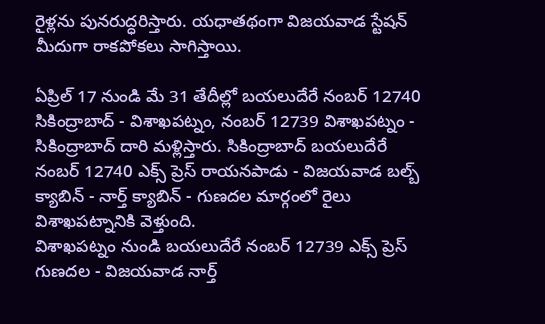రైళ్లను పునరుద్ధరిస్తారు. యధాతథంగా విజయవాడ స్టేషన్ మీదుగా రాకపోకలు సాగిస్తాయి.

ఏప్రిల్ 17 నుండి మే 31 తేదీల్లో బయలుదేరే నంబర్ 12740 సికింద్రాబాద్ - విశాఖపట్నం, నంబర్ 12739 విశాఖపట్నం - సికింద్రాబాద్ దారి మళ్లిస్తారు. సికింద్రాబాద్ బయలుదేరే నంబర్ 12740 ఎక్స్ ప్రెస్ రాయనపాడు - విజయవాడ బల్బ్ క్యాబిన్ - నార్త్ క్యాబిన్ - గుణదల మార్గంలో రైలు విశాఖపట్నానికి వెళ్తుంది.
విశాఖపట్నం నుండి బయలుదేరే నంబర్ 12739 ఎక్స్ ప్రెస్ గుణదల - విజయవాడ నార్త్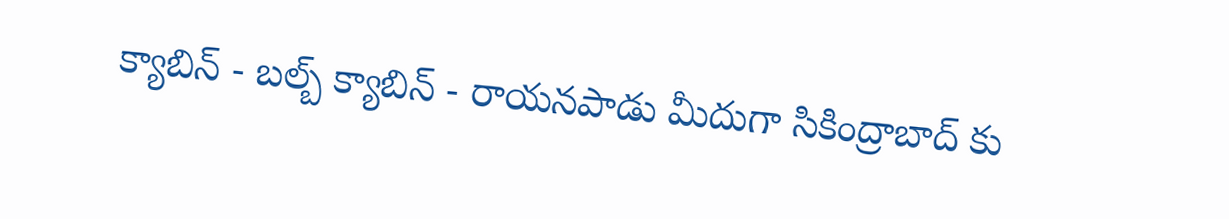క్యాబిన్ - బల్బ్ క్యాబిన్ - రాయనపాడు మీదుగా సికింద్రాబాద్ కు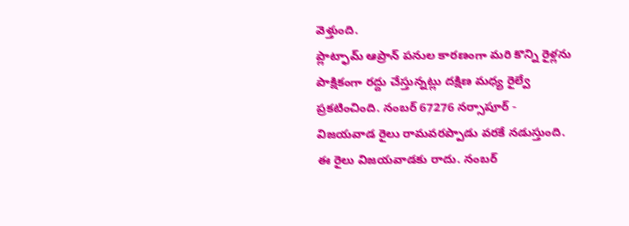వెళ్తుంది.
ప్లాట్ఫామ్ ఆప్రాన్ పనుల కారణంగా మరి కొన్ని రైళ్లను పాక్షికంగా రద్దు చేస్తున్నట్లు దక్షిణ మధ్య రైల్వే ప్రకటించింది. నంబర్ 67276 నర్సాపూర్ - విజయవాడ రైలు రామవరప్పాడు వరకే నడుస్తుంది. ఈ రైలు విజయవాడకు రాదు. నంబర్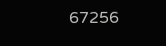67256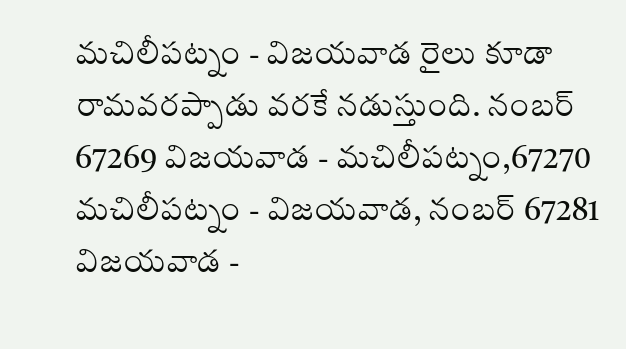మచిలీపట్నం - విజయవాడ రైలు కూడా రామవరప్పాడు వరకే నడుస్తుంది. నంబర్ 67269 విజయవాడ - మచిలీపట్నం,67270 మచిలీపట్నం - విజయవాడ, నంబర్ 67281 విజయవాడ -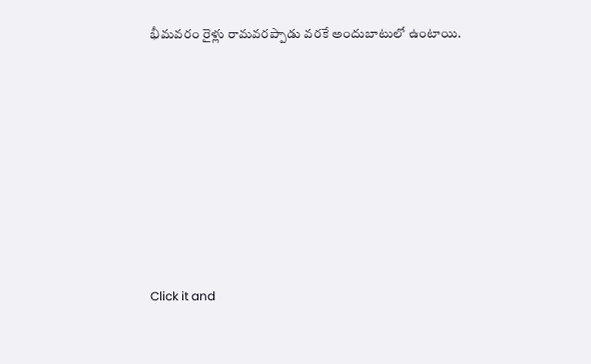భీమవరం రైళ్లు రామవరప్పాడు వరకే అందుబాటులో ఉంటాయి.












Click it and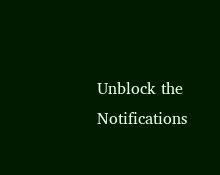Unblock the Notifications